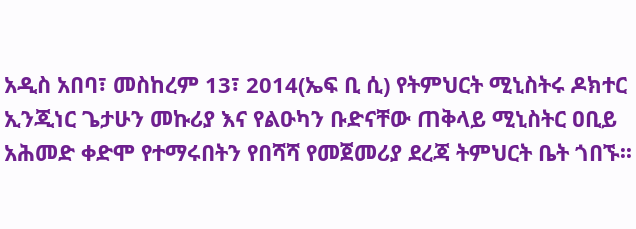አዲስ አበባ፣ መስከረም 13፣ 2014(ኤፍ ቢ ሲ) የትምህርት ሚኒስትሩ ዶክተር ኢንጂነር ጌታሁን መኩሪያ እና የልዑካን ቡድናቸው ጠቅላይ ሚኒስትር ዐቢይ አሕመድ ቀድሞ የተማሩበትን የበሻሻ የመጀመሪያ ደረጃ ትምህርት ቤት ጎበኙ፡፡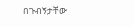በጉብኝታቸው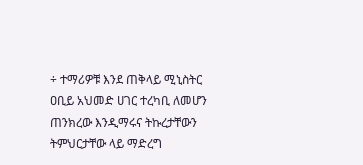÷ ተማሪዎቹ እንደ ጠቅላይ ሚኒስትር ዐቢይ አህመድ ሀገር ተረካቢ ለመሆን ጠንክረው እንዲማሩና ትኩረታቸውን ትምህርታቸው ላይ ማድረግ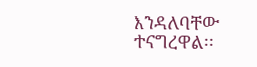እንዳለባቸው ተናግረዋል፡፡